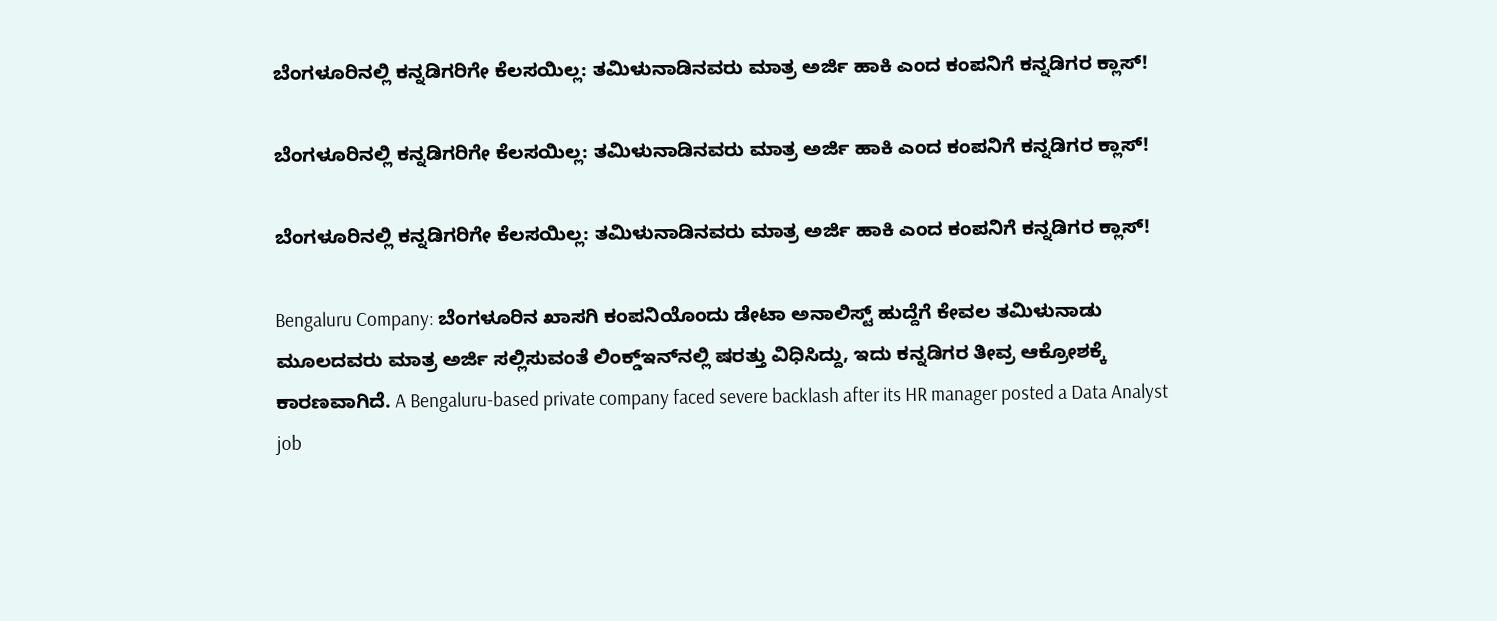ಬೆಂಗಳೂರಿನಲ್ಲಿ ಕನ್ನಡಿಗರಿಗೇ ಕೆಲಸಯಿಲ್ಲ: ತಮಿಳುನಾಡಿನವರು ಮಾತ್ರ ಅರ್ಜಿ ಹಾಕಿ ಎಂದ ಕಂಪನಿಗೆ ಕನ್ನಡಿಗರ ಕ್ಲಾಸ್!

ಬೆಂಗಳೂರಿನಲ್ಲಿ ಕನ್ನಡಿಗರಿಗೇ ಕೆಲಸಯಿಲ್ಲ: ತಮಿಳುನಾಡಿನವರು ಮಾತ್ರ ಅರ್ಜಿ ಹಾಕಿ ಎಂದ ಕಂಪನಿಗೆ ಕನ್ನಡಿಗರ ಕ್ಲಾಸ್!

ಬೆಂಗಳೂರಿನಲ್ಲಿ ಕನ್ನಡಿಗರಿಗೇ ಕೆಲಸಯಿಲ್ಲ: ತಮಿಳುನಾಡಿನವರು ಮಾತ್ರ ಅರ್ಜಿ ಹಾಕಿ ಎಂದ ಕಂಪನಿಗೆ ಕನ್ನಡಿಗರ ಕ್ಲಾಸ್!

Bengaluru Company: ಬೆಂಗಳೂರಿನ ಖಾಸಗಿ ಕಂಪನಿಯೊಂದು ಡೇಟಾ ಅನಾಲಿಸ್ಟ್ ಹುದ್ದೆಗೆ ಕೇವಲ ತಮಿಳುನಾಡು ಮೂಲದವರು ಮಾತ್ರ ಅರ್ಜಿ ಸಲ್ಲಿಸುವಂತೆ ಲಿಂಕ್ಡ್‌ಇನ್‌ನಲ್ಲಿ ಷರತ್ತು ವಿಧಿಸಿದ್ದು, ಇದು ಕನ್ನಡಿಗರ ತೀವ್ರ ಆಕ್ರೋಶಕ್ಕೆ ಕಾರಣವಾಗಿದೆ. A Bengaluru-based private company faced severe backlash after its HR manager posted a Data Analyst job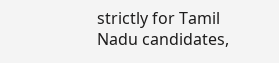strictly for Tamil Nadu candidates,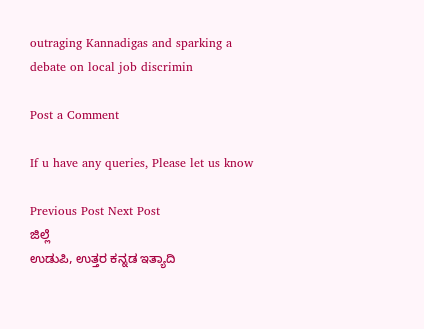outraging Kannadigas and sparking a debate on local job discrimin

Post a Comment

If u have any queries, Please let us know

Previous Post Next Post
ಜಿಲ್ಲೆ
ಉಡುಪಿ, ಉತ್ತರ ಕನ್ನಡ ಇತ್ಯಾದಿ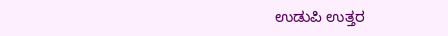ಉಡುಪಿ ಉತ್ತರ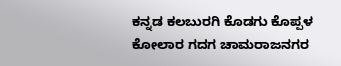ಕನ್ನಡ ಕಲಬುರಗಿ ಕೊಡಗು ಕೊಪ್ಪಳ ಕೋಲಾರ ಗದಗ ಚಾಮರಾಜನಗರ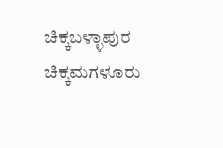ಚಿಕ್ಕಬಳ್ಳಾಪುರ
ಚಿಕ್ಕಮಗಳೂರು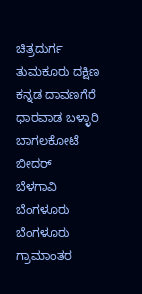ಚಿತ್ರದುರ್ಗ ತುಮಕೂರು ದಕ್ಷಿಣ ಕನ್ನಡ ದಾವಣಗೆರೆ ಧಾರವಾಡ ಬಳ್ಳಾರಿ ಬಾಗಲಕೋಟೆ ಬೀದರ್
ಬೆಳಗಾವಿ ಬೆಂಗಳೂರು ಬೆಂಗಳೂರು ಗ್ರಾಮಾಂತರ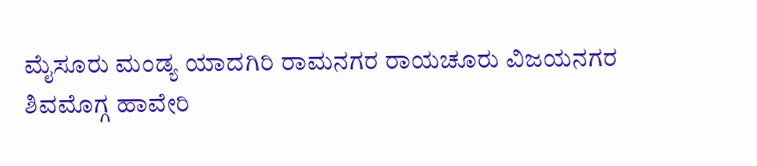ಮೈಸೂರು ಮಂಡ್ಯ ಯಾದಗಿರಿ ರಾಮನಗರ ರಾಯಚೂರು ವಿಜಯನಗರ
ಶಿವಮೊಗ್ಗ ಹಾವೇರಿ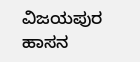ವಿಜಯಪುರ ಹಾಸನ